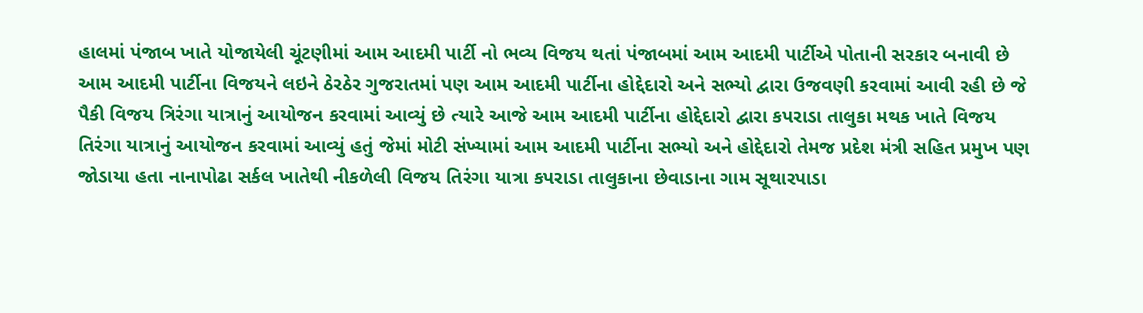હાલમાં પંજાબ ખાતે યોજાયેલી ચૂંટણીમાં આમ આદમી પાર્ટી નો ભવ્ય વિજય થતાં પંજાબમાં આમ આદમી પાર્ટીએ પોતાની સરકાર બનાવી છે આમ આદમી પાર્ટીના વિજયને લઇને ઠેરઠેર ગુજરાતમાં પણ આમ આદમી પાર્ટીના હોદ્દેદારો અને સભ્યો દ્વારા ઉજવણી કરવામાં આવી રહી છે જે પૈકી વિજય ત્રિરંગા યાત્રાનું આયોજન કરવામાં આવ્યું છે ત્યારે આજે આમ આદમી પાર્ટીના હોદ્દેદારો દ્વારા કપરાડા તાલુકા મથક ખાતે વિજય તિરંગા યાત્રાનું આયોજન કરવામાં આવ્યું હતું જેમાં મોટી સંખ્યામાં આમ આદમી પાર્ટીના સભ્યો અને હોદ્દેદારો તેમજ પ્રદેશ મંત્રી સહિત પ્રમુખ પણ જોડાયા હતા નાનાપોઢા સર્કલ ખાતેથી નીકળેલી વિજય તિરંગા યાત્રા કપરાડા તાલુકાના છેવાડાના ગામ સૂથારપાડા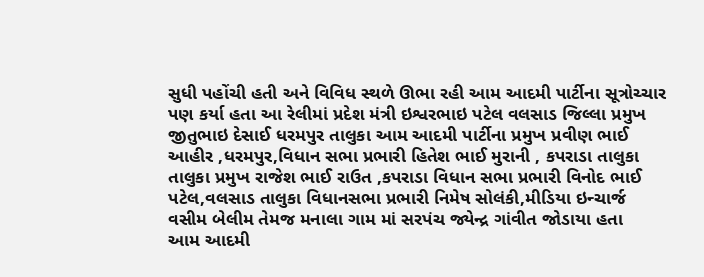સુધી પહોંચી હતી અને વિવિધ સ્થળે ઊભા રહી આમ આદમી પાર્ટીના સૂત્રોચ્ચાર પણ કર્યા હતા આ રેલીમાં પ્રદેશ મંત્રી ઇશ્વરભાઇ પટેલ વલસાડ જિલ્લા પ્રમુખ જીતુભાઇ દેસાઈ ધરમપુર તાલુકા આમ આદમી પાર્ટીના પ્રમુખ પ્રવીણ ભાઈ આહીર ,ધરમપુર,વિધાન સભા પ્રભારી હિતેશ ભાઈ મુરાની , કપરાડા તાલુકા તાલુકા પ્રમુખ રાજેશ ભાઈ રાઉત ,કપરાડા વિધાન સભા પ્રભારી વિનોદ ભાઈ પટેલ,વલસાડ તાલુકા વિધાનસભા પ્રભારી નિમેષ સોલંકી,મીડિયા ઇન્ચાર્જ વસીમ બેલીમ તેમજ મનાલા ગામ માં સરપંચ જ્યેન્દ્ર ગાંવીત જોડાયા હતા
આમ આદમી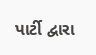પાર્ટી દ્વારા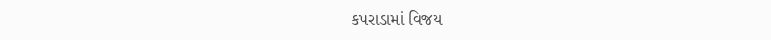કપરાડામાં વિજય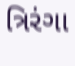ત્રિરંગા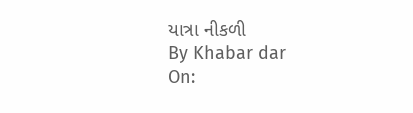યાત્રા નીકળી
By Khabar dar
On: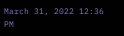March 31, 2022 12:36 PM